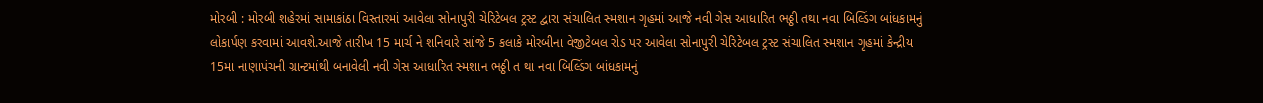મોરબી : મોરબી શહેરમાં સામાકાંઠા વિસ્તારમાં આવેલા સોનાપુરી ચેરિટેબલ ટ્રસ્ટ દ્વારા સંચાલિત સ્મશાન ગૃહમાં આજે નવી ગેસ આધારિત ભઠ્ઠી તથા નવા બિલ્ડિંગ બાંધકામનું લોકાર્પણ કરવામાં આવશે.આજે તારીખ 15 માર્ચ ને શનિવારે સાંજે 5 કલાકે મોરબીના વેજીટેબલ રોડ પર આવેલા સોનાપુરી ચેરિટેબલ ટ્રસ્ટ સંચાલિત સ્મશાન ગૃહમાં કેન્દ્રીય 15મા નાણાપંચની ગ્રાન્ટમાંથી બનાવેલી નવી ગેસ આધારિત સ્મશાન ભઠ્ઠી ત થા નવા બિલ્ડિંગ બાંધકામનું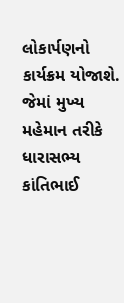લોકાર્પણનો કાર્યક્રમ યોજાશે. જેમાં મુખ્ય મહેમાન તરીકે ધારાસભ્ય કાંતિભાઈ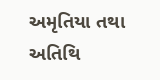અમૃતિયા તથા અતિથિ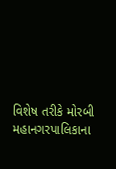વિશેષ તરીકે મોરબી મહાનગરપાલિકાના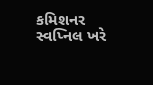કમિશનર સ્વપ્નિલ ખરે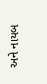અને નાયબ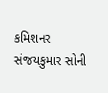કમિશનર સંજયકુમાર સોની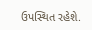ઉપસ્થિત રહેશે.